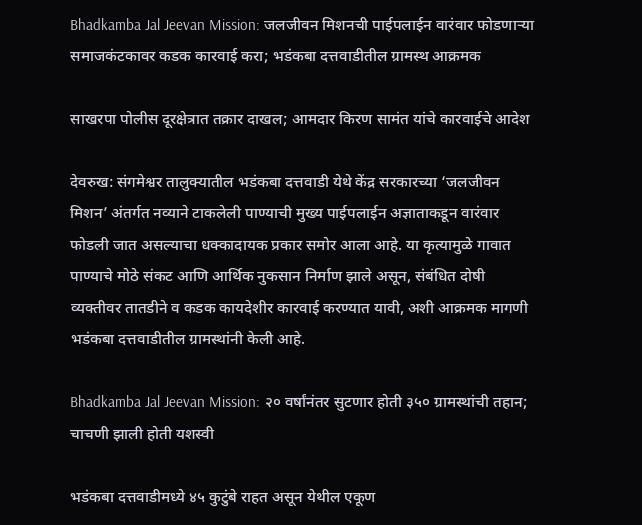Bhadkamba Jal Jeevan Mission: जलजीवन मिशनची पाईपलाईन वारंवार फोडणाऱ्या समाजकंटकावर कडक कारवाई करा; भडंकबा दत्तवाडीतील ग्रामस्थ आक्रमक

साखरपा पोलीस दूरक्षेत्रात तक्रार दाखल; आमदार किरण सामंत यांचे कारवाईचे आदेश

देवरुख: संगमेश्वर तालुक्यातील भडंकबा दत्तवाडी येथे केंद्र सरकारच्या ‘जलजीवन मिशन’ अंतर्गत नव्याने टाकलेली पाण्याची मुख्य पाईपलाईन अज्ञाताकडून वारंवार फोडली जात असल्याचा धक्कादायक प्रकार समोर आला आहे. या कृत्यामुळे गावात पाण्याचे मोठे संकट आणि आर्थिक नुकसान निर्माण झाले असून, संबंधित दोषी व्यक्तीवर तातडीने व कडक कायदेशीर कारवाई करण्यात यावी, अशी आक्रमक मागणी भडंकबा दत्तवाडीतील ग्रामस्थांनी केली आहे.

Bhadkamba Jal Jeevan Mission: २० वर्षांनंतर सुटणार होती ३५० ग्रामस्थांची तहान; चाचणी झाली होती यशस्वी

भडंकबा दत्तवाडीमध्ये ४५ कुटुंबे राहत असून येथील एकूण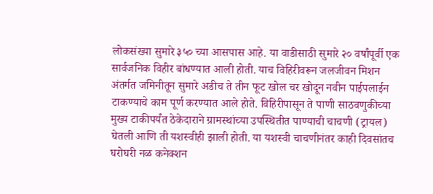लोकसंख्या सुमारे ३५० च्या आसपास आहे. या वाडीसाठी सुमारे २० वर्षांपूर्वी एक सार्वजनिक विहीर बांधण्यात आली होती. याच विहिरीवरून जलजीवन मिशन अंतर्गत जमिनीतून सुमारे अडीच ते तीन फूट खोल चर खोदून नवीन पाईपलाईन टाकण्याचे काम पूर्ण करण्यात आले होते. विहिरीपासून ते पाणी साठवणुकीच्या मुख्य टाकीपर्यंत ठेकेदाराने ग्रामस्थांच्या उपस्थितीत पाण्याची चाचणी (ट्रायल) घेतली आणि ती यशस्वीही झाली होती. या यशस्वी चाचणीनंतर काही दिवसांतच घरोघरी नळ कनेक्शन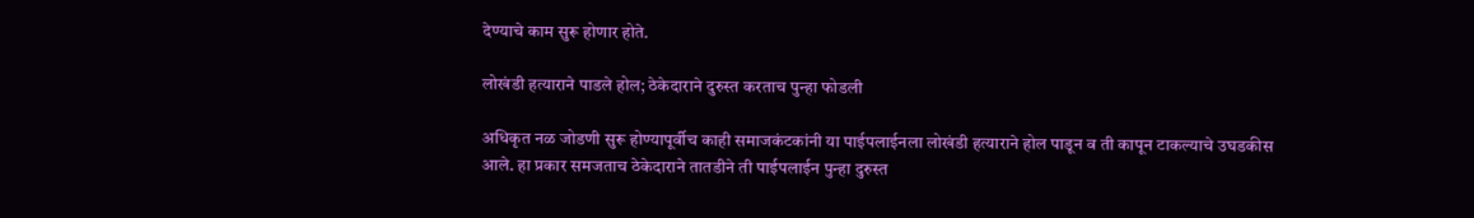देण्याचे काम सुरू होणार होते.

लोखंडी हत्याराने पाडले होल; ठेकेदाराने दुरुस्त करताच पुन्हा फोडली

अधिकृत नळ जोडणी सुरू होण्यापूर्वीच काही समाजकंटकांनी या पाईपलाईनला लोखंडी हत्याराने होल पाडून व ती कापून टाकल्याचे उघडकीस आले. हा प्रकार समजताच ठेकेदाराने तातडीने ती पाईपलाईन पुन्हा दुरुस्त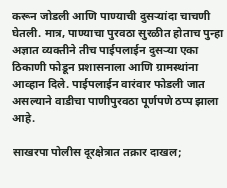करून जोडली आणि पाण्याची दुसऱ्यांदा चाचणी घेतली. मात्र, पाण्याचा पुरवठा सुरळीत होताच पुन्हा अज्ञात व्यक्तीने तीच पाईपलाईन दुसऱ्या एका ठिकाणी फोडून प्रशासनाला आणि ग्रामस्थांना आव्हान दिले. पाईपलाईन वारंवार फोडली जात असल्याने वाडीचा पाणीपुरवठा पूर्णपणे ठप्प झाला आहे.

साखरपा पोलीस दूरक्षेत्रात तक्रार दाखल;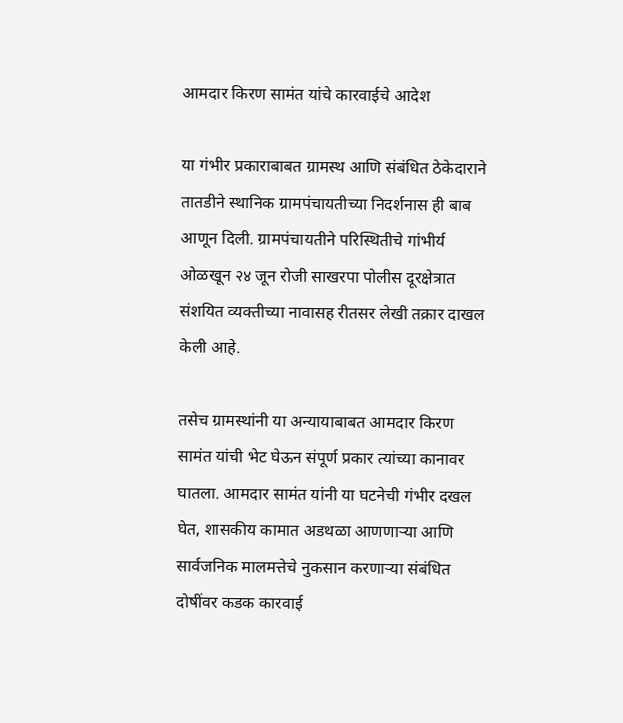आमदार किरण सामंत यांचे कारवाईचे आदेश

या गंभीर प्रकाराबाबत ग्रामस्थ आणि संबंधित ठेकेदाराने तातडीने स्थानिक ग्रामपंचायतीच्या निदर्शनास ही बाब आणून दिली. ग्रामपंचायतीने परिस्थितीचे गांभीर्य ओळखून २४ जून रोजी साखरपा पोलीस दूरक्षेत्रात संशयित व्यक्तीच्या नावासह रीतसर लेखी तक्रार दाखल केली आहे.

तसेच ग्रामस्थांनी या अन्यायाबाबत आमदार किरण सामंत यांची भेट घेऊन संपूर्ण प्रकार त्यांच्या कानावर घातला. आमदार सामंत यांनी या घटनेची गंभीर दखल घेत, शासकीय कामात अडथळा आणणाऱ्या आणि सार्वजनिक मालमत्तेचे नुकसान करणाऱ्या संबंधित दोषींवर कडक कारवाई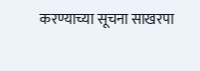करण्याच्या सूचना साखरपा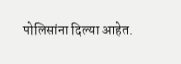पोलिसांना दिल्या आहेत.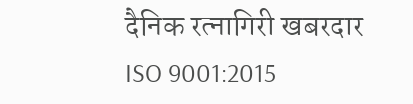दैनिक रत्नागिरी खबरदार
ISO 9001:2015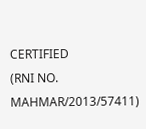CERTIFIED
(RNI NO. MAHMAR/2013/57411)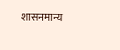शासनमान्य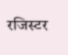रजिस्टर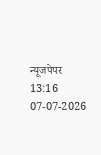न्यूजपेपर
13:16 07-07-2026